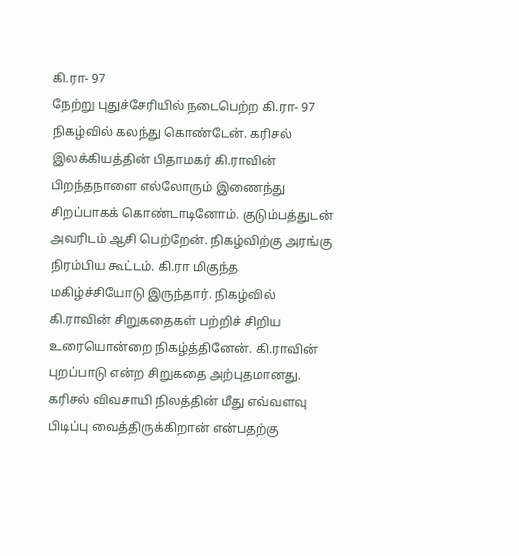கி.ரா- 97
நேற்று புதுச்சேரியில் நடைபெற்ற கி.ரா- 97 நிகழ்வில் கலந்து கொண்டேன். கரிசல் இலக்கியத்தின் பிதாமகர் கி.ராவின் பிறந்தநாளை எல்லோரும் இணைந்து சிறப்பாகக் கொண்டாடினோம். குடும்பத்துடன் அவரிடம் ஆசி பெற்றேன். நிகழ்விற்கு அரங்கு நிரம்பிய கூட்டம். கி.ரா மிகுந்த மகிழ்ச்சியோடு இருந்தார். நிகழ்வில் கி.ராவின் சிறுகதைகள் பற்றிச் சிறிய உரையொன்றை நிகழ்த்தினேன். கி.ராவின் புறப்பாடு என்ற சிறுகதை அற்புதமானது. கரிசல் விவசாயி நிலத்தின் மீது எவ்வளவு பிடிப்பு வைத்திருக்கிறான் என்பதற்கு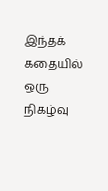இந்தக் கதையில் ஒரு நிகழ்வு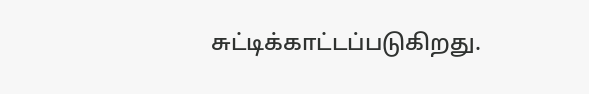சுட்டிக்காட்டப்படுகிறது.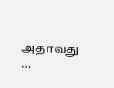அதாவது …